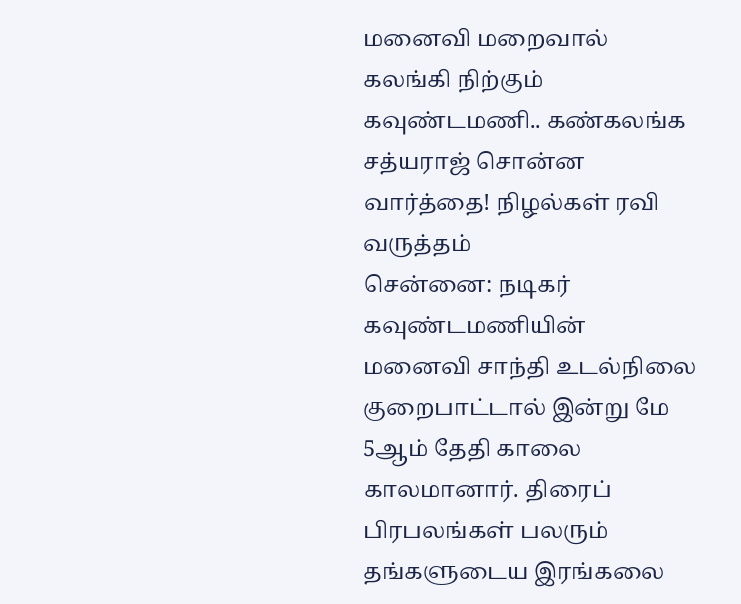மனைவி மறைவால் கலங்கி நிற்கும் கவுண்டமணி.. கண்கலங்க சத்யராஜ் சொன்ன வார்த்தை! நிழல்கள் ரவி வருத்தம்
சென்னை: நடிகர் கவுண்டமணியின் மனைவி சாந்தி உடல்நிலை குறைபாட்டால் இன்று மே 5ஆம் தேதி காலை காலமானார். திரைப் பிரபலங்கள் பலரும் தங்களுடைய இரங்கலை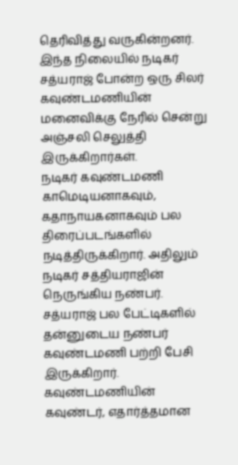தெரிவித்து வருகின்றனர். இந்த நிலையில் நடிகர் சத்யராஜ் போன்ற ஒரு சிலர் கவுண்டமணியின் மனைவிக்கு நேரில் சென்று அஞ்சலி செலுத்தி இருக்கிறார்கள்.
நடிகர் கவுண்டமணி காமெடியனாகவும், கதாநாயகனாகவும் பல திரைப்படங்களில் நடித்திருக்கிறார். அதிலும் நடிகர் சத்தியராஜின் நெருங்கிய நண்பர். சத்யராஜ் பல பேட்டிகளில் தன்னுடைய நண்பர் கவுண்டமணி பற்றி பேசி இருக்கிறார். கவுண்டமணியின் கவுண்டர், எதார்த்தமான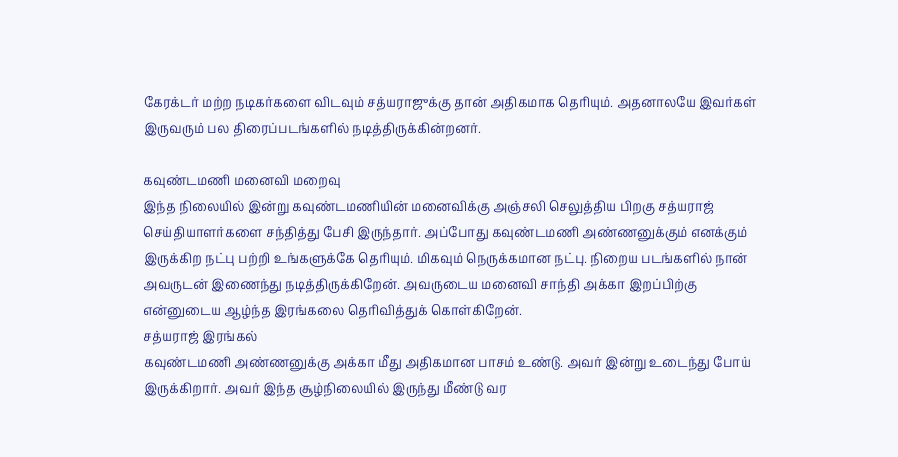கேரக்டர் மற்ற நடிகர்களை விடவும் சத்யராஜுக்கு தான் அதிகமாக தெரியும். அதனாலயே இவர்கள் இருவரும் பல திரைப்படங்களில் நடித்திருக்கின்றனர்.

கவுண்டமணி மனைவி மறைவு
இந்த நிலையில் இன்று கவுண்டமணியின் மனைவிக்கு அஞ்சலி செலுத்திய பிறகு சத்யராஜ் செய்தியாளர்களை சந்தித்து பேசி இருந்தார். அப்போது கவுண்டமணி அண்ணனுக்கும் எனக்கும் இருக்கிற நட்பு பற்றி உங்களுக்கே தெரியும். மிகவும் நெருக்கமான நட்பு. நிறைய படங்களில் நான் அவருடன் இணைந்து நடித்திருக்கிறேன். அவருடைய மனைவி சாந்தி அக்கா இறப்பிற்கு என்னுடைய ஆழ்ந்த இரங்கலை தெரிவித்துக் கொள்கிறேன்.
சத்யராஜ் இரங்கல்
கவுண்டமணி அண்ணனுக்கு அக்கா மீது அதிகமான பாசம் உண்டு. அவர் இன்று உடைந்து போய் இருக்கிறார். அவர் இந்த சூழ்நிலையில் இருந்து மீண்டு வர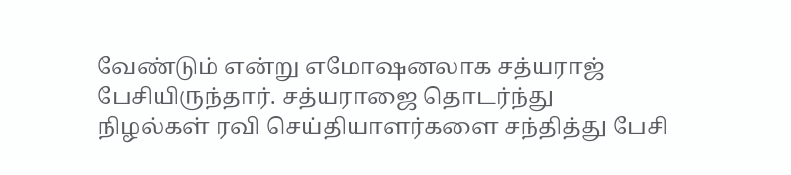வேண்டும் என்று எமோஷனலாக சத்யராஜ் பேசியிருந்தார். சத்யராஜை தொடர்ந்து நிழல்கள் ரவி செய்தியாளர்களை சந்தித்து பேசி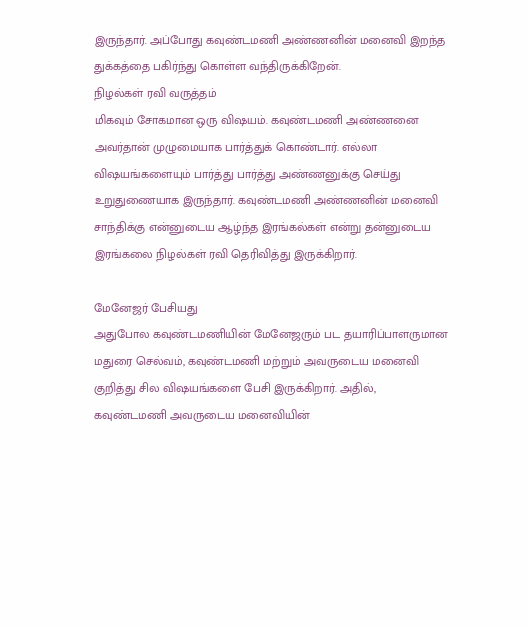இருந்தார். அப்போது கவுண்டமணி அண்ணனின் மனைவி இறந்த துக்கத்தை பகிர்ந்து கொள்ள வந்திருக்கிறேன்.
நிழல்கள் ரவி வருத்தம்
மிகவும் சோகமான ஒரு விஷயம். கவுண்டமணி அண்ணனை அவர்தான் முழுமையாக பார்த்துக் கொண்டார். எல்லா விஷயங்களையும் பார்த்து பார்த்து அண்ணனுக்கு செய்து உறுதுணையாக இருந்தார். கவுண்டமணி அண்ணனின் மனைவி சாந்திக்கு என்னுடைய ஆழ்ந்த இரங்கல்கள் என்று தன்னுடைய இரங்கலை நிழல்கள் ரவி தெரிவித்து இருக்கிறார்.

மேனேஜர் பேசியது
அதுபோல கவுண்டமணியின் மேனேஜரும் பட தயாரிப்பாளருமான மதுரை செல்வம், கவுண்டமணி மற்றும் அவருடைய மனைவி குறித்து சில விஷயங்களை பேசி இருக்கிறார். அதில், கவுண்டமணி அவருடைய மனைவியின்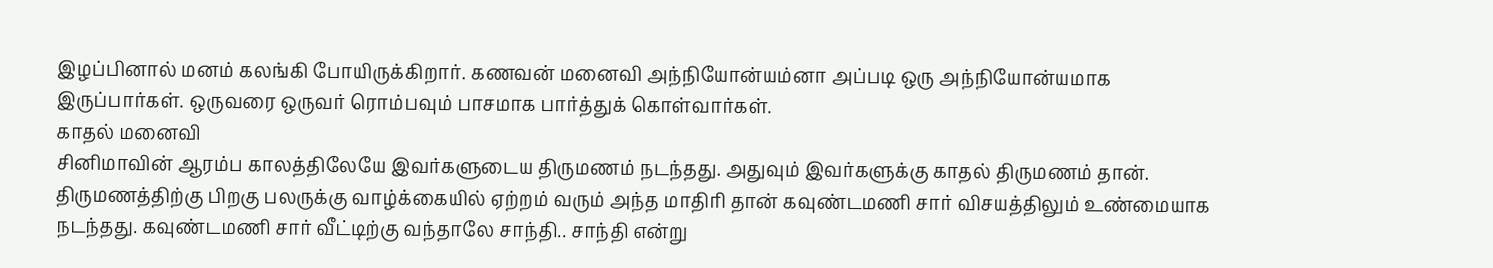இழப்பினால் மனம் கலங்கி போயிருக்கிறார். கணவன் மனைவி அந்நியோன்யம்னா அப்படி ஒரு அந்நியோன்யமாக இருப்பார்கள். ஒருவரை ஒருவர் ரொம்பவும் பாசமாக பார்த்துக் கொள்வார்கள்.
காதல் மனைவி
சினிமாவின் ஆரம்ப காலத்திலேயே இவர்களுடைய திருமணம் நடந்தது. அதுவும் இவர்களுக்கு காதல் திருமணம் தான். திருமணத்திற்கு பிறகு பலருக்கு வாழ்க்கையில் ஏற்றம் வரும் அந்த மாதிரி தான் கவுண்டமணி சார் விசயத்திலும் உண்மையாக நடந்தது. கவுண்டமணி சார் வீட்டிற்கு வந்தாலே சாந்தி.. சாந்தி என்று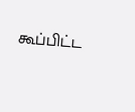கூப்பிட்ட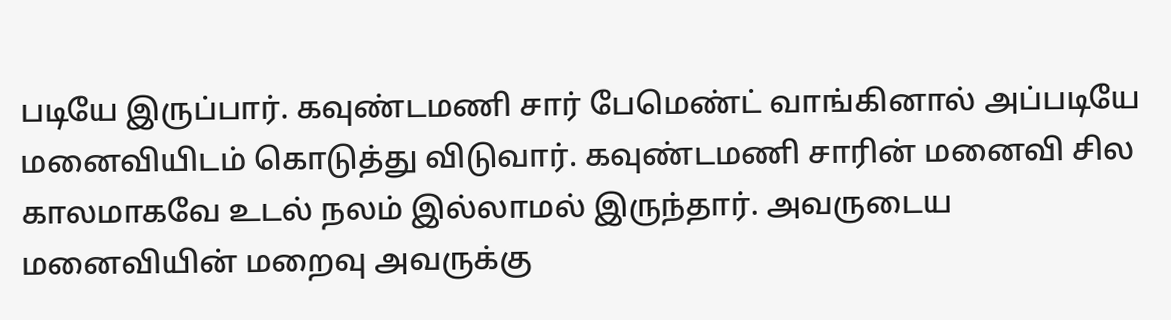படியே இருப்பார். கவுண்டமணி சார் பேமெண்ட் வாங்கினால் அப்படியே மனைவியிடம் கொடுத்து விடுவார். கவுண்டமணி சாரின் மனைவி சில காலமாகவே உடல் நலம் இல்லாமல் இருந்தார். அவருடைய மனைவியின் மறைவு அவருக்கு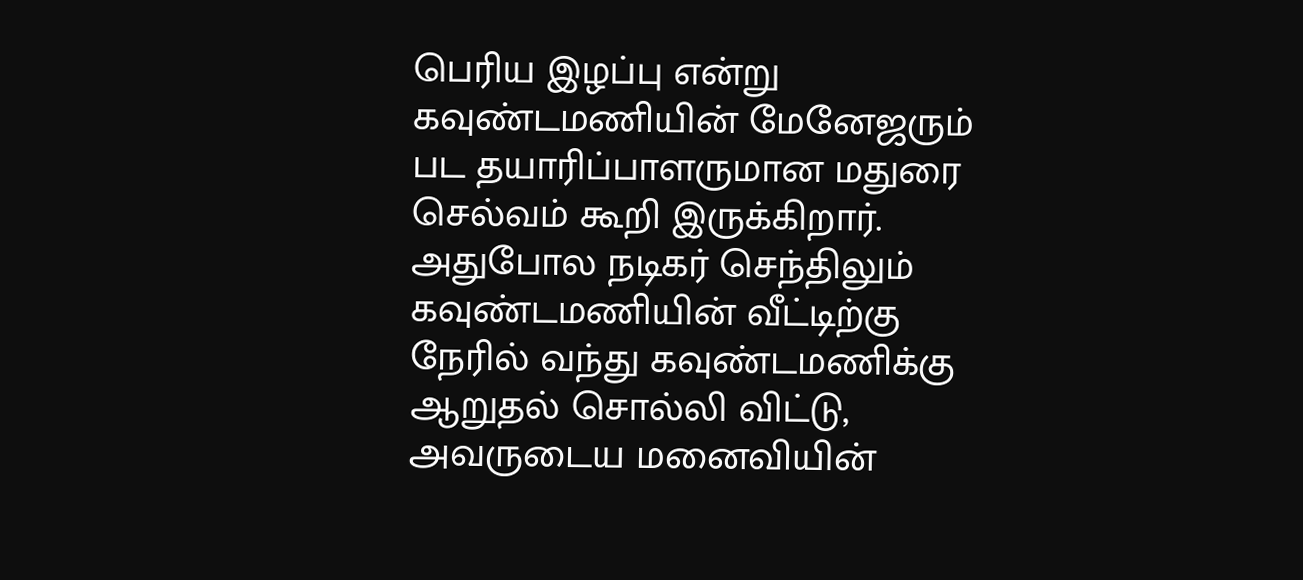பெரிய இழப்பு என்று கவுண்டமணியின் மேனேஜரும் பட தயாரிப்பாளருமான மதுரை செல்வம் கூறி இருக்கிறார். அதுபோல நடிகர் செந்திலும் கவுண்டமணியின் வீட்டிற்கு நேரில் வந்து கவுண்டமணிக்கு ஆறுதல் சொல்லி விட்டு, அவருடைய மனைவியின்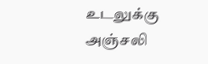உடலுக்கு அஞ்சலி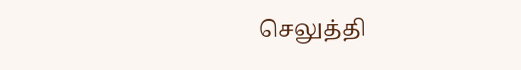செலுத்தி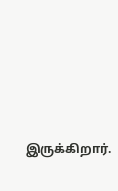இருக்கிறார்.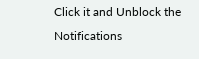Click it and Unblock the Notifications